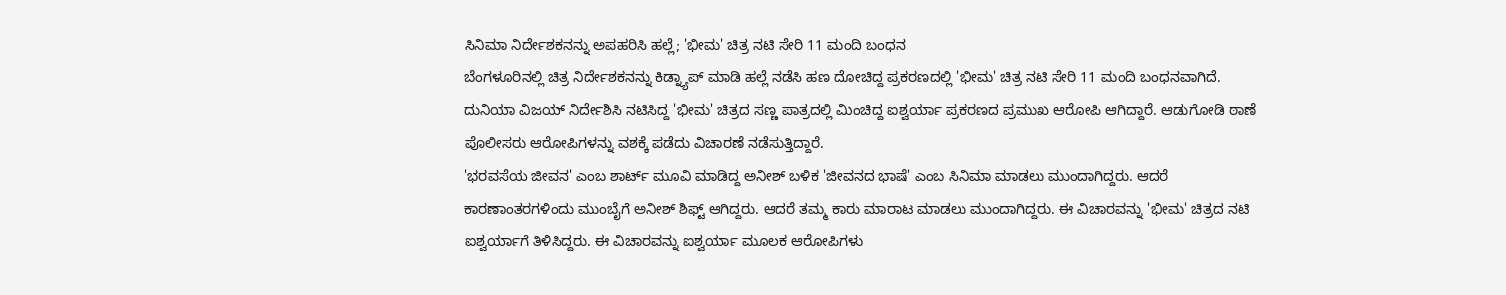ಸಿನಿಮಾ ನಿರ್ದೇಶಕನನ್ನು ಅಪಹರಿಸಿ ಹಲ್ಲೆ; 'ಭೀಮ' ಚಿತ್ರ ನಟಿ ಸೇರಿ 11 ಮಂದಿ ಬಂಧನ
ಬೆಂಗಳೂರಿನಲ್ಲಿ ಚಿತ್ರ ನಿರ್ದೇಶಕನನ್ನು ಕಿಡ್ನ್ಯಾಪ್ ಮಾಡಿ ಹಲ್ಲೆ ನಡೆಸಿ ಹಣ ದೋಚಿದ್ದ ಪ್ರಕರಣದಲ್ಲಿ 'ಭೀಮ' ಚಿತ್ರ ನಟಿ ಸೇರಿ 11 ಮಂದಿ ಬಂಧನವಾಗಿದೆ. ದುನಿಯಾ ವಿಜಯ್ ನಿರ್ದೇಶಿಸಿ ನಟಿಸಿದ್ದ 'ಭೀಮ' ಚಿತ್ರದ ಸಣ್ಣ ಪಾತ್ರದಲ್ಲಿ ಮಿಂಚಿದ್ದ ಐಶ್ವರ್ಯಾ ಪ್ರಕರಣದ ಪ್ರಮುಖ ಆರೋಪಿ ಆಗಿದ್ದಾರೆ. ಆಡುಗೋಡಿ ಠಾಣೆ ಪೊಲೀಸರು ಆರೋಪಿಗಳನ್ನು ವಶಕ್ಕೆ ಪಡೆದು ವಿಚಾರಣೆ ನಡೆಸುತ್ತಿದ್ದಾರೆ.
'ಭರವಸೆಯ ಜೀವನ' ಎಂಬ ಶಾರ್ಟ್ ಮೂವಿ ಮಾಡಿದ್ದ ಅನೀಶ್ ಬಳಿಕ 'ಜೀವನದ ಭಾಷೆ' ಎಂಬ ಸಿನಿಮಾ ಮಾಡಲು ಮುಂದಾಗಿದ್ದರು. ಆದರೆ ಕಾರಣಾಂತರಗಳಿಂದು ಮುಂಬೈಗೆ ಅನೀಶ್ ಶಿಫ್ಟ್ ಆಗಿದ್ದರು. ಆದರೆ ತಮ್ಮ ಕಾರು ಮಾರಾಟ ಮಾಡಲು ಮುಂದಾಗಿದ್ದರು. ಈ ವಿಚಾರವನ್ನು 'ಭೀಮ' ಚಿತ್ರದ ನಟಿ ಐಶ್ವರ್ಯಾಗೆ ತಿಳಿಸಿದ್ದರು. ಈ ವಿಚಾರವನ್ನು ಐಶ್ವರ್ಯಾ ಮೂಲಕ ಆರೋಪಿಗಳು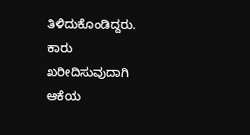ತಿಳಿದುಕೊಂಡಿದ್ದರು. ಕಾರು ಖರೀದಿಸುವುದಾಗಿ ಆಕೆಯ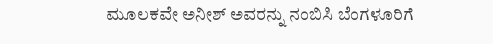ಮೂಲಕವೇ ಅನೀಶ್ ಅವರನ್ನು ನಂಬಿಸಿ ಬೆಂಗಳೂರಿಗೆ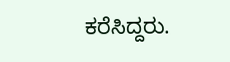ಕರೆಸಿದ್ದರು.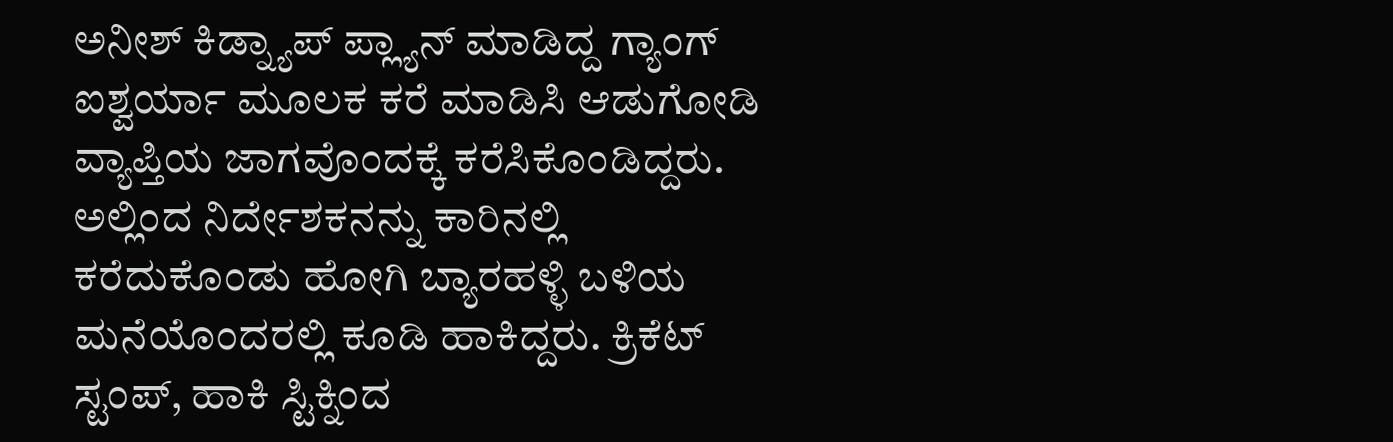ಅನೀಶ್ ಕಿಡ್ನ್ಯಾಪ್ ಪ್ಲ್ಯಾನ್ ಮಾಡಿದ್ದ ಗ್ಯಾಂಗ್ ಐಶ್ವರ್ಯಾ ಮೂಲಕ ಕರೆ ಮಾಡಿಸಿ ಆಡುಗೋಡಿ ವ್ಯಾಪ್ತಿಯ ಜಾಗವೊಂದಕ್ಕೆ ಕರೆಸಿಕೊಂಡಿದ್ದರು. ಅಲ್ಲಿಂದ ನಿರ್ದೇಶಕನನ್ನು ಕಾರಿನಲ್ಲಿ ಕರೆದುಕೊಂಡು ಹೋಗಿ ಬ್ಯಾರಹಳ್ಳಿ ಬಳಿಯ ಮನೆಯೊಂದರಲ್ಲಿ ಕೂಡಿ ಹಾಕಿದ್ದರು. ಕ್ರಿಕೆಟ್ ಸ್ಟಂಪ್, ಹಾಕಿ ಸ್ಟಿಕ್ನಿಂದ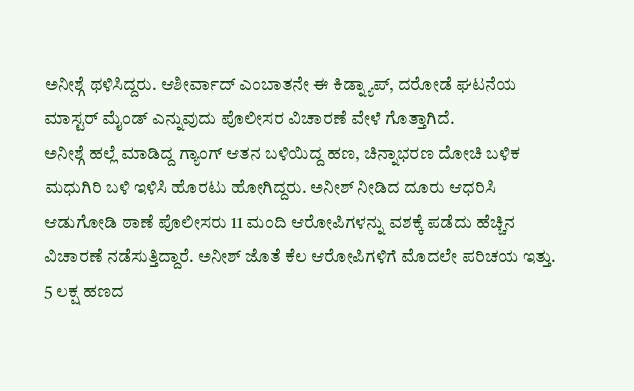ಅನೀಶ್ಗೆ ಥಳಿಸಿದ್ದರು. ಆಶೀರ್ವಾದ್ ಎಂಬಾತನೇ ಈ ಕಿಡ್ನ್ಯಾಪ್, ದರೋಡೆ ಘಟನೆಯ ಮಾಸ್ಟರ್ ಮೈಂಡ್ ಎನ್ನುವುದು ಪೊಲೀಸರ ವಿಚಾರಣೆ ವೇಳೆ ಗೊತ್ತಾಗಿದೆ.
ಅನೀಶ್ಗೆ ಹಲ್ಲೆ ಮಾಡಿದ್ದ ಗ್ಯಾಂಗ್ ಆತನ ಬಳಿಯಿದ್ದ ಹಣ, ಚಿನ್ನಾಭರಣ ದೋಚಿ ಬಳಿಕ ಮಧುಗಿರಿ ಬಳಿ ಇಳಿಸಿ ಹೊರಟು ಹೋಗಿದ್ದರು. ಅನೀಶ್ ನೀಡಿದ ದೂರು ಆಧರಿಸಿ ಆಡುಗೋಡಿ ಠಾಣೆ ಪೊಲೀಸರು 11 ಮಂದಿ ಆರೋಪಿಗಳನ್ನು ವಶಕ್ಕೆ ಪಡೆದು ಹೆಚ್ಚಿನ ವಿಚಾರಣೆ ನಡೆಸುತ್ತಿದ್ದಾರೆ. ಅನೀಶ್ ಜೊತೆ ಕೆಲ ಆರೋಪಿಗಳಿಗೆ ಮೊದಲೇ ಪರಿಚಯ ಇತ್ತು. 5 ಲಕ್ಷ ಹಣದ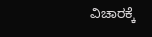ವಿಚಾರಕ್ಕೆ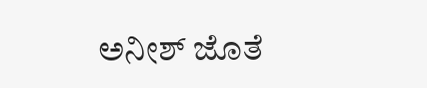ಅನೀಶ್ ಜೊತೆ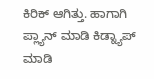ಕಿರಿಕ್ ಆಗಿತ್ತು. ಹಾಗಾಗಿ ಪ್ಲ್ಯಾನ್ ಮಾಡಿ ಕಿಡ್ನ್ಯಾಪ್ ಮಾಡಿ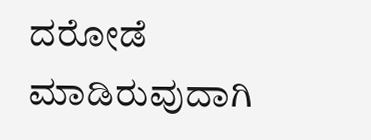ದರೋಡೆ ಮಾಡಿರುವುದಾಗಿ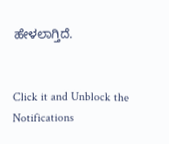ಹೇಳಲಾಗ್ತಿದೆ.


Click it and Unblock the Notifications